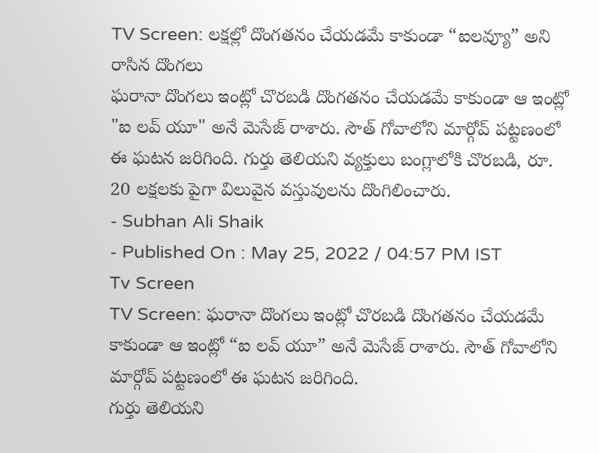TV Screen: లక్షల్లో దొంగతనం చేయడమే కాకుండా “ఐలవ్యూ” అని రాసిన దొంగలు
ఘరానా దొంగలు ఇంట్లో చొరబడి దొంగతనం చేయడమే కాకుండా ఆ ఇంట్లో "ఐ లవ్ యూ" అనే మెసేజ్ రాశారు. సౌత్ గోవాలోని మార్గోవ్ పట్టణంలో ఈ ఘటన జరిగింది. గుర్తు తెలియని వ్యక్తులు బంగ్లాలోకి చొరబడి, రూ. 20 లక్షలకు పైగా విలువైన వస్తువులను దొంగిలించారు.
- Subhan Ali Shaik
- Published On : May 25, 2022 / 04:57 PM IST
Tv Screen
TV Screen: ఘరానా దొంగలు ఇంట్లో చొరబడి దొంగతనం చేయడమే కాకుండా ఆ ఇంట్లో “ఐ లవ్ యూ” అనే మెసేజ్ రాశారు. సౌత్ గోవాలోని మార్గోవ్ పట్టణంలో ఈ ఘటన జరిగింది.
గుర్తు తెలియని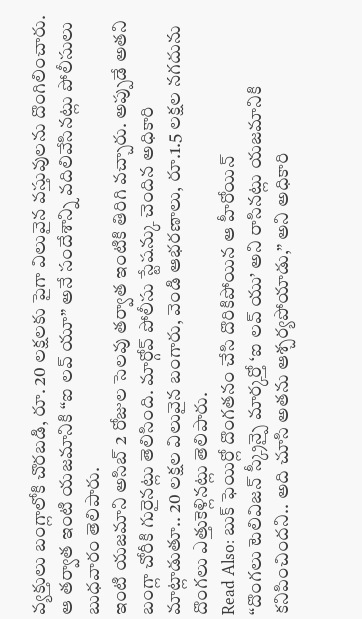వ్యక్తులు బంగ్లాలోకి చొరబడి, రూ. 20 లక్షలకు పైగా విలువైన వస్తువులను దొంగిలించారు. ఆ తర్వాత ఇంటి యజమానికి “ఐ లవ్ యూ” అనే సందేశాన్ని వదిలివేసినట్లు పోలీసులు బుధవారం తెలిపారు.
ఇంటి యజమాని అసిబ్ 2 రోజుల సెలవు తర్వాత ఇంటికి తిరిగి వచ్చారు. అప్పుడే అతని బంగ్లా చోరీకి గురైనట్లు తెలిసింది. మార్గోవ్ పోలీసు స్టేషన్కు చెందిన అధికారి మాట్లాడుతూ.. 20 లక్షల విలువైన బంగారు, వెండి ఆభరణాలు, రూ.1.5 లక్షల నగదును దొంగలు ఎత్తుకెళ్లినట్లు తెలిపారు.
Read Also: బుక్ ఫెయిర్లో దొంగతనం చేసి దొరికిపోయిన ఆ హీరోయిన్
“దొంగలు టెలివిజన్ స్క్రీన్పై మార్కర్తో ‘ఐ లవ్ యు’ అని రాసినట్లు యజమానికి కనిపించిందని.. అది చూసి అతను ఆశ్చర్యపోయాడు,” అని అధికారి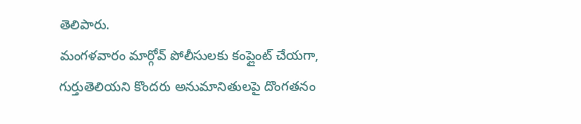తెలిపారు.
మంగళవారం మార్గోవ్ పోలీసులకు కంప్లైంట్ చేయగా, గుర్తుతెలియని కొందరు అనుమానితులపై దొంగతనం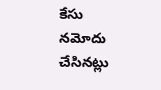కేసు నమోదు చేసినట్లు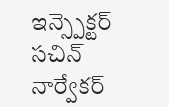ఇన్స్పెక్టర్ సచిన్ నార్వేకర్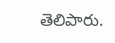తెలిపారు.